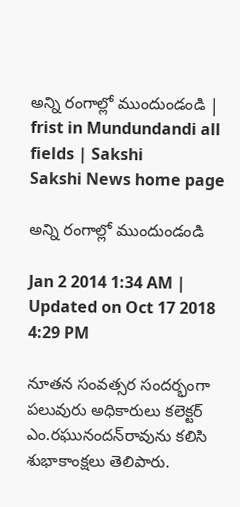అన్ని రంగాల్లో ముందుండండి | frist in Mundundandi all fields | Sakshi
Sakshi News home page

అన్ని రంగాల్లో ముందుండండి

Jan 2 2014 1:34 AM | Updated on Oct 17 2018 4:29 PM

నూతన సంవత్సర సందర్భంగా పలువురు అధికారులు కలెక్టర్ ఎం.రఘునందన్‌రావును కలిసి శుభాకాంక్షలు తెలిపారు.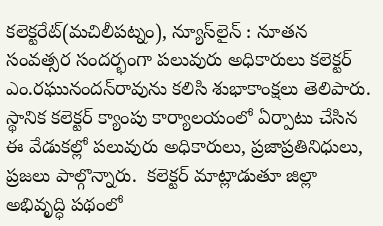కలెక్టరేట్(మచిలీపట్నం), న్యూస్‌లైన్ : నూతన సంవత్సర సందర్భంగా పలువురు అధికారులు కలెక్టర్ ఎం.రఘునందన్‌రావును కలిసి శుభాకాంక్షలు తెలిపారు. స్థానిక కలెక్టర్ క్యాంపు కార్యాలయంలో ఏర్పాటు చేసిన ఈ వేడుకల్లో పలువురు అధికారులు, ప్రజాప్రతినిధులు, ప్రజలు పాల్గొన్నారు.  కలెక్టర్ మాట్లాడుతూ జిల్లా అభివృద్ధి పథంలో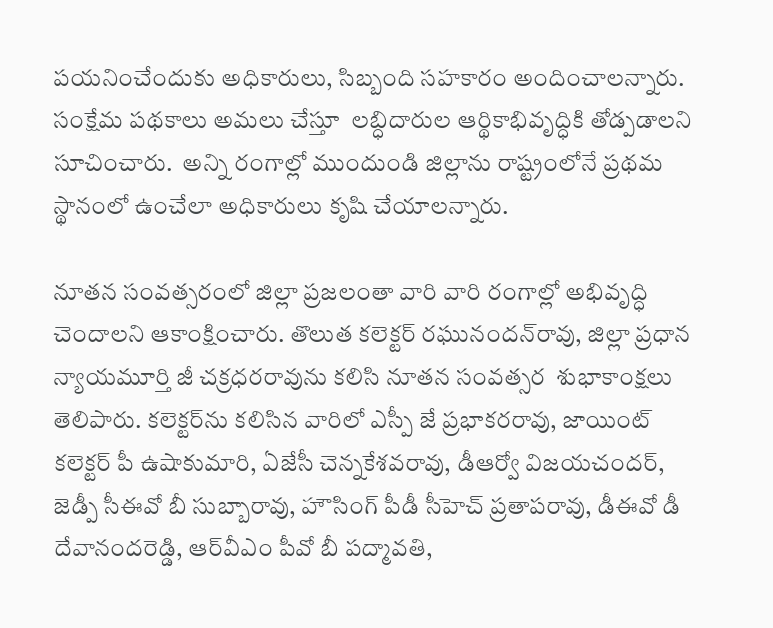పయనించేందుకు అధికారులు, సిబ్బంది సహకారం అందించాలన్నారు. సంక్షేమ పథకాలు అమలు చేస్తూ  లబ్ధిదారుల ఆర్థికాభివృద్ధికి తోడ్పడాలని సూచించారు.  అన్ని రంగాల్లో ముందుండి జిల్లాను రాష్ట్రంలోనే ప్రథమ స్థానంలో ఉంచేలా అధికారులు కృషి చేయాలన్నారు.

నూతన సంవత్సరంలో జిల్లా ప్రజలంతా వారి వారి రంగాల్లో అభివృద్ధి చెందాలని ఆకాంక్షించారు. తొలుత కలెక్టర్ రఘునందన్‌రావు, జిల్లా ప్రధాన న్యాయమూర్తి జీ చక్రధరరావును కలిసి నూతన సంవత్సర  శుభాకాంక్షలు తెలిపారు. కలెక్టర్‌ను కలిసిన వారిలో ఎస్పీ జే ప్రభాకరరావు, జాయింట్ కలెక్టర్ పీ ఉషాకుమారి, ఏజేసీ చెన్నకేశవరావు, డీఆర్వో విజయచందర్, జెడ్పీ సీఈవో బీ సుబ్బారావు, హౌసింగ్ పీడీ సీహెచ్ ప్రతాపరావు, డీఈవో డీ దేవానందరెడ్డి, ఆర్‌వీఎం పీవో బీ పద్మావతి,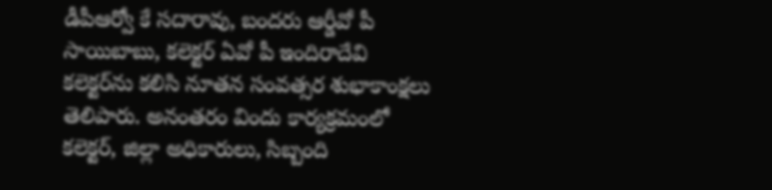డీపీఆర్వో కే సదారావు, బందరు ఆర్డీవో పీ సాయిబాబు, కలెక్టర్ ఏవో పీ ఇందిరాదేవి కలెక్టర్‌ను కలిసి నూతన సంవత్సర శుభాకాంక్షలు తెలిపారు. అనంతరం విందు కార్యక్రమంలో కలెక్టర్, జిల్లా అధికారులు, సిబ్బంది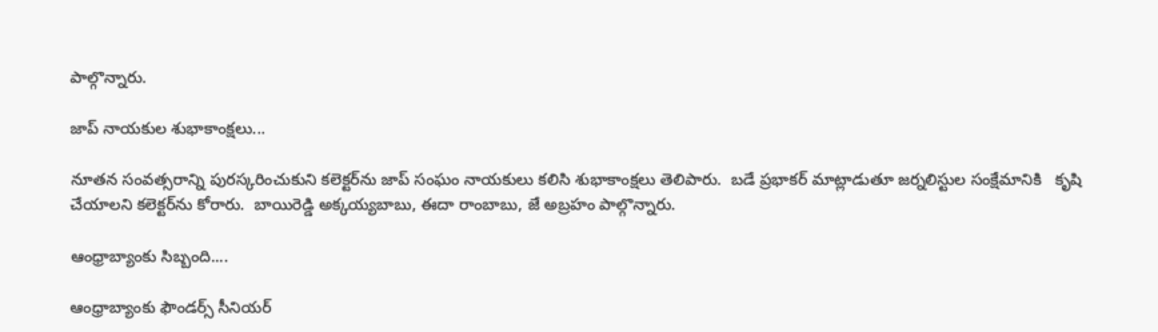పాల్గొన్నారు.

జాప్ నాయకుల శుభాకాంక్షలు...

నూతన సంవత్సరాన్ని పురస్కరించుకుని కలెక్టర్‌ను జాప్ సంఘం నాయకులు కలిసి శుభాకాంక్షలు తెలిపారు.  బడే ప్రభాకర్ మాట్లాడుతూ జర్నలిస్టుల సంక్షేమానికి   కృషి చేయాలని కలెక్టర్‌ను కోరారు.  బాయిరెడ్డి అక్కయ్యబాబు, ఈదా రాంబాబు, జే అబ్రహం పాల్గొన్నారు.

ఆంధ్రాబ్యాంకు సిబ్బంది....

ఆంధ్రాబ్యాంకు ఫౌండర్స్ సీనియర్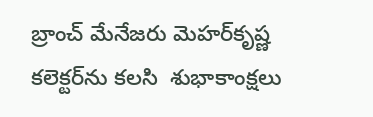బ్రాంచ్ మేనేజరు మెహర్‌కృష్ణ కలెక్టర్‌ను కలసి  శుభాకాంక్షలు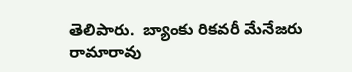తెలిపారు.  బ్యాంకు రికవరీ మేనేజరు రామారావు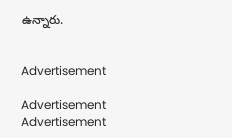ఉన్నారు.


Advertisement

Advertisement
Advertisement